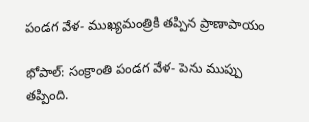పండగ వేళ- ముఖ్యమంత్రికి తప్పిన ప్రాణాపాయం

భోపాల్: సంక్రాంతి పండగ వేళ- పెను ముప్పు తప్పింది.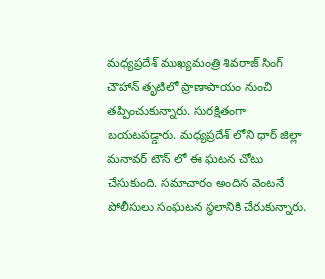మధ్యప్రదేశ్ ముఖ్యమంత్రి శివరాజ్ సింగ్ చౌహాన్ తృటిలో ప్రాణాపాయం నుంచి తప్పించుకున్నారు. సురక్షితంగా బయటపడ్డారు. మధ్యప్రదేశ్ లోని ధార్ జిల్లా మనావర్ టౌన్ లో ఈ ఘటన చోటు చేసుకుంది. సమాచారం అందిన వెంటనే పోలీసులు సంఘటన స్థలానికి చేరుకున్నారు.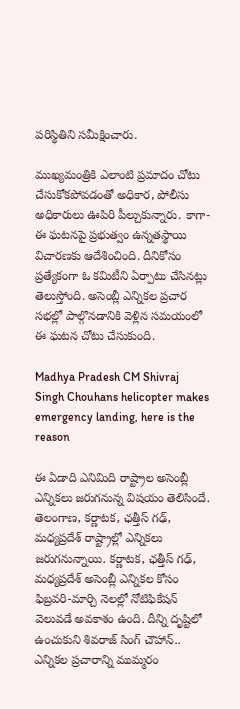పరిస్థితిని సమీక్షించారు.

ముఖ్యమంత్రికి ఎలాంటి ప్రమాదం చోటు చేసుకోకపోవడంతో అధికార, పోలీసు అధికారులు ఊపిరి పీల్చుకున్నారు. కాగా- ఈ ఘటనపై ప్రభుత్వం ఉన్నతస్థాయి విచారణకు ఆదేశించింది. దీనికోసం ప్రత్యేకంగా ఓ కమిటీని ఏర్పాటు చేసినట్లు తెలుస్తోంది. అసెంబ్లీ ఎన్నికల ప్రచార సభల్లో పాల్గొనడానికి వెళ్లిన సమయంలో ఈ ఘటన చోటు చేసుకుంది.

Madhya Pradesh CM Shivraj Singh Chouhans helicopter makes emergency landing, here is the reason

ఈ ఏడాది ఎనిమిది రాష్ట్రాల అసెంబ్లీ ఎన్నికలు జరుగనున్న విషయం తెలిసిందే. తెలంగాణ, కర్ణాటక, ఛత్తీస్ గఢ్, మధ్యప్రదేశ్ రాష్ట్రాల్లో ఎన్నికలు జరుగనున్నాయి. కర్ణాటక, ఛత్తీస్ గఢ్, మధ్యప్రదేశ్ అసెంబ్లీ ఎన్నికల కోసం ఫిబ్రవరి-మార్చి నెలల్లో నోటిఫికేషన్ వెలువడే అవకాశం ఉంది. దీన్ని దృష్టిలో ఉంచుకుని శివరాజ్ సింగ్ చౌహాన్.. ఎన్నికల ప్రచారాన్ని ముమ్మరం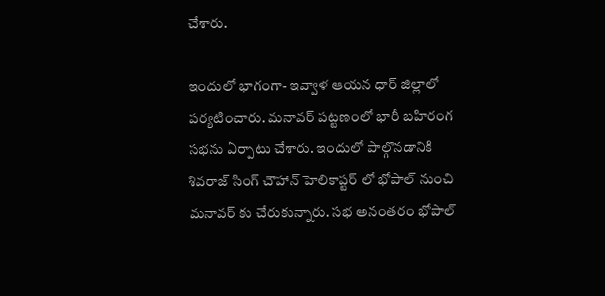చేశారు.

ఇందులో భాగంగా- ఇవ్వాళ ఆయన ధార్ జిల్లాలో పర్యటించారు. మనావర్ పట్టణంలో భారీ బహిరంగ సభను ఏర్పాటు చేశారు. ఇందులో పాల్గొనడానికి శివరాజ్ సింగ్ చౌహాన్ హెలికాప్టర్ లో భోపాల్ నుంచి మనావర్ కు చేరుకున్నారు. సభ అనంతరం భోపాల్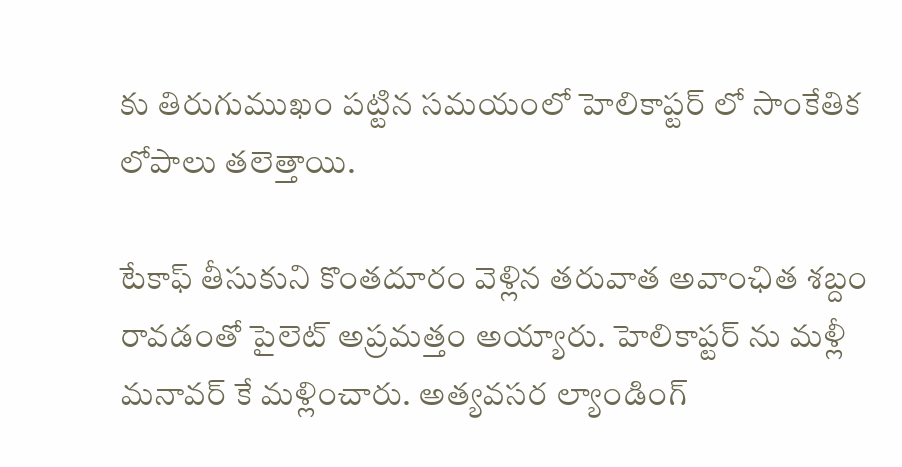కు తిరుగుముఖం పట్టిన సమయంలో హెలికాప్టర్ లో సాంకేతిక లోపాలు తలెత్తాయి.

టేకాఫ్ తీసుకుని కొంతదూరం వెళ్లిన తరువాత అవాంఛిత శబ్దం రావడంతో పైలెట్ అప్రమత్తం అయ్యారు. హెలికాప్టర్ ను మళ్లీ మనావర్ కే మళ్లించారు. అత్యవసర ల్యాండింగ్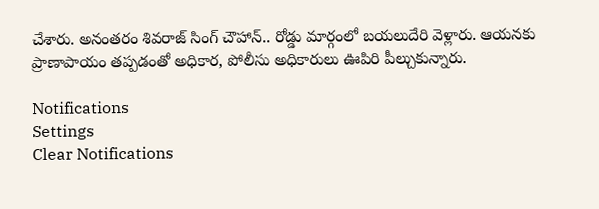చేశారు. అనంతరం శివరాజ్ సింగ్ చౌహాన్.. రోడ్డు మార్గంలో బయలుదేరి వెళ్లారు. ఆయనకు ప్రాణాపాయం తప్పడంతో అధికార, పోలీసు అధికారులు ఊపిరి పీల్చుకున్నారు.

Notifications
Settings
Clear Notifications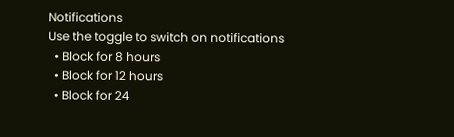Notifications
Use the toggle to switch on notifications
  • Block for 8 hours
  • Block for 12 hours
  • Block for 24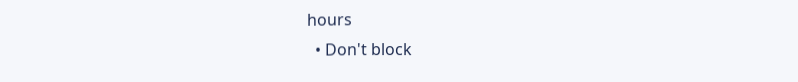hours
  • Don't block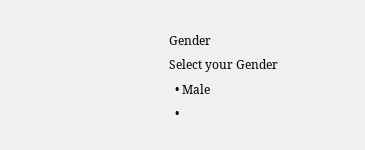Gender
Select your Gender
  • Male
  •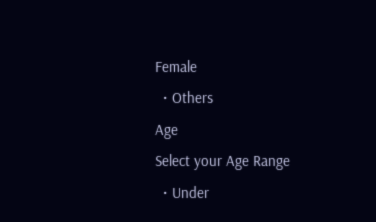Female
  • Others
Age
Select your Age Range
  • Under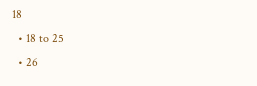18
  • 18 to 25
  • 26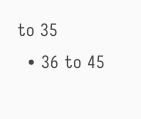to 35
  • 36 to 45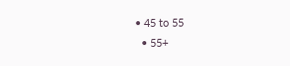• 45 to 55
  • 55+